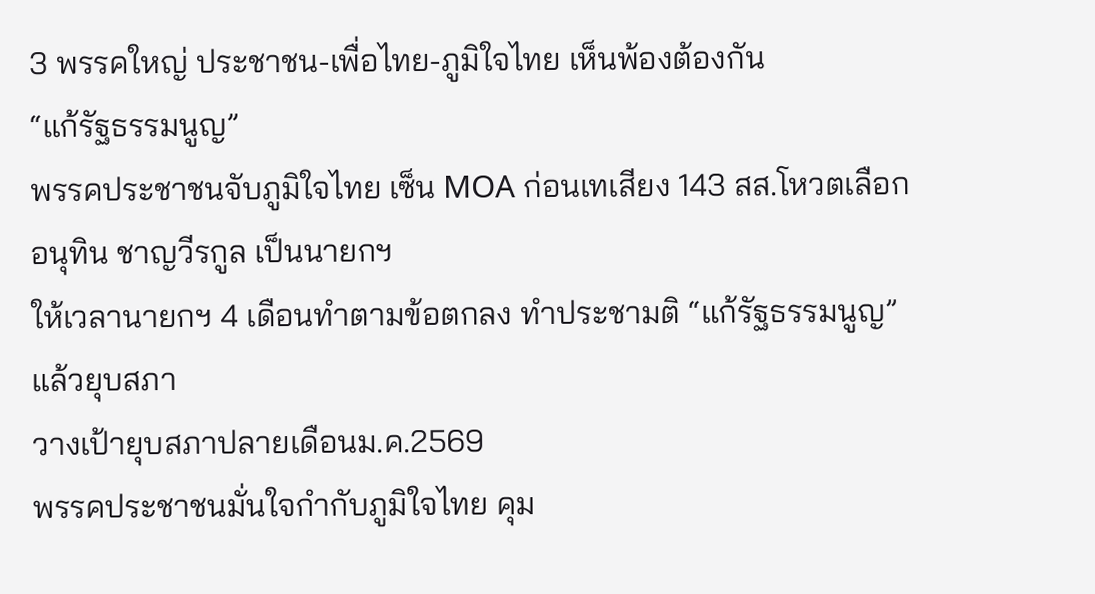3 พรรคใหญ่ ประชาชน-เพื่อไทย-ภูมิใจไทย เห็นพ้องต้องกัน
“แก้รัฐธรรมนูญ”
พรรคประชาชนจับภูมิใจไทย เซ็น MOA ก่อนเทเสียง 143 สส.โหวตเลือกอนุทิน ชาญวีรกูล เป็นนายกฯ
ให้เวลานายกฯ 4 เดือนทำตามข้อตกลง ทำประชามติ “แก้รัฐธรรมนูญ” แล้วยุบสภา
วางเป้ายุบสภาปลายเดือนม.ค.2569
พรรคประชาชนมั่นใจกำกับภูมิใจไทย คุม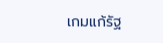เกมแก้รัฐ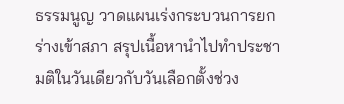ธรรมนูญ วาดแผนเร่งกระบวนการยกร่างเข้าสภา สรุปเนื้อหานำไปทำประชามติในวันเดียวกับวันเลือกตั้งช่วง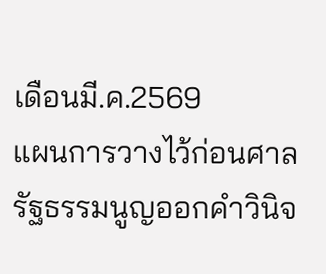เดือนมี.ค.2569
แผนการวางไว้ก่อนศาลรัฐธรรมนูญออกคำวินิจ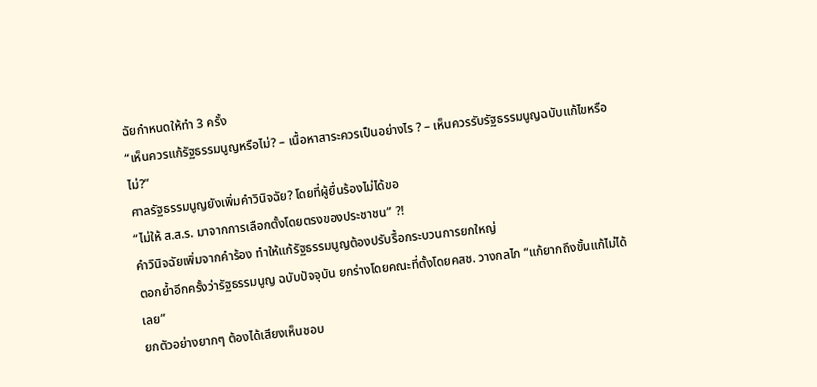ฉัยกำหนดให้ทำ 3 ครั้ง
“เห็นควรแก้รัฐธรรมนูญหรือไม่? – เนื้อหาสาระควรเป็นอย่างไร ? – เห็นควรรับรัฐธรรมนูญฉบับแก้ไขหรือไม่?”
ศาลรัฐธรรมนูญยังเพิ่มคำวินิจฉัย? โดยที่ผู้ยื่นร้องไม่ได้ขอ
“ไม่ให้ ส.ส.ร. มาจากการเลือกตั้งโดยตรงของประชาชน” ?!
คำวินิจฉัยเพิ่มจากคำร้อง ทำให้แก้รัฐธรรมนูญต้องปรับรื้อกระบวนการยกใหญ่
ตอกย้ำอีกครั้งว่ารัฐธรรมนูญ ฉบับปัจจุบัน ยกร่างโดยคณะที่ตั้งโดยคสช. วางกลไก “แก้ยากถึงขั้นแก้ไม่ได้เลย”
ยกตัวอย่างยากๆ ต้องได้เสียงเห็นชอบ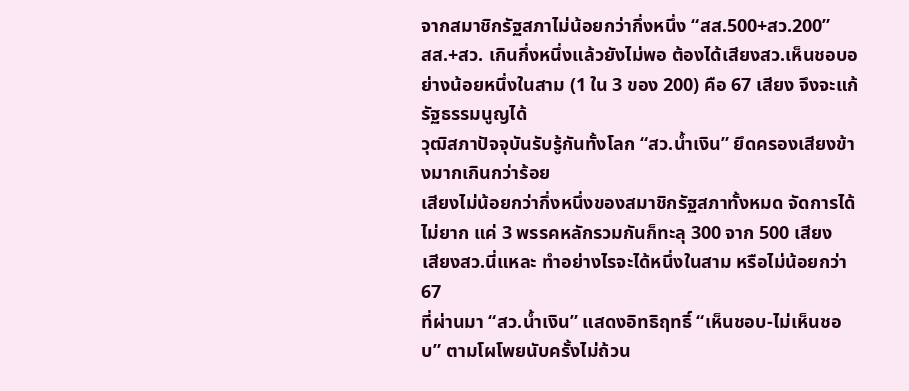จากสมาชิกรัฐสภาไม่น้อยกว่ากึ่งหนึ่ง “สส.500+สว.200”
สส.+สว. เกินกึ่งหนึ่งแล้วยังไม่พอ ต้องได้เสียงสว.เห็นชอบอย่างน้อยหนึ่งในสาม (1 ใน 3 ของ 200) คือ 67 เสียง จึงจะแก้รัฐธรรมนูญได้
วุฒิสภาปัจจุบันรับรู้กันทั้งโลก “สว.น้ำเงิน” ยึดครองเสียงข้างมากเกินกว่าร้อย
เสียงไม่น้อยกว่ากึ่งหนึ่งของสมาชิกรัฐสภาทั้งหมด จัดการได้ไม่ยาก แค่ 3 พรรคหลักรวมกันก็ทะลุ 300 จาก 500 เสียง
เสียงสว.นี่แหละ ทำอย่างไรจะได้หนึ่งในสาม หรือไม่น้อยกว่า 67
ที่ผ่านมา “สว.น้ำเงิน” แสดงอิทธิฤทธิ์ “เห็นชอบ-ไม่เห็นชอบ” ตามโผโพยนับครั้งไม่ถ้วน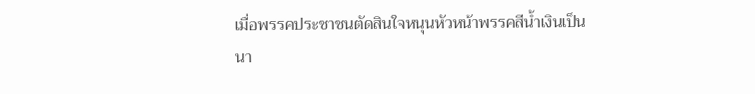เมื่อพรรคประชาชนตัดสินใจหนุนหัวหน้าพรรคสีน้ำเงินเป็นนา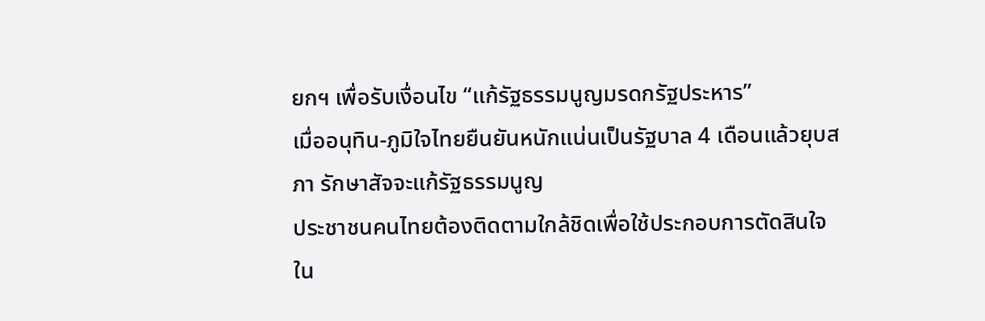ยกฯ เพื่อรับเงื่อนไข “แก้รัฐธรรมนูญมรดกรัฐประหาร”
เมื่ออนุทิน-ภูมิใจไทยยืนยันหนักแน่นเป็นรัฐบาล 4 เดือนแล้วยุบสภา รักษาสัจจะแก้รัฐธรรมนูญ
ประชาชนคนไทยต้องติดตามใกล้ชิดเพื่อใช้ประกอบการตัดสินใจ
ใน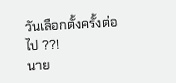วันเลือกตั้งครั้งต่อไป ??!
นาย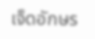เจ็ดอักษร